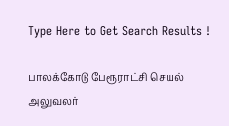Type Here to Get Search Results !

பாலக்கோடு பேரூராட்சி செயல் அலுவலர்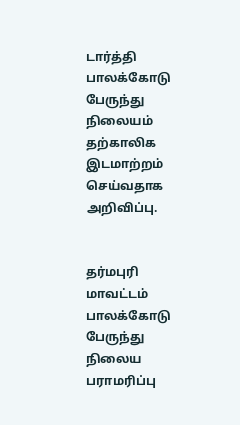டார்த்தி பாலக்கோடு பேருந்து நிலையம் தற்காலிக இடமாற்றம் செய்வதாக அறிவிப்பு.


தர்மபுரி மாவட்டம் பாலக்கோடு பேருந்து நிலைய பராமரிப்பு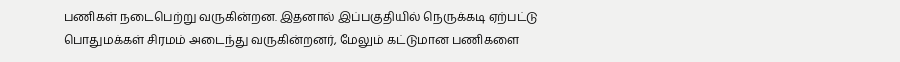பணிகள் நடைபெற்று வருகின்றன. இதனால் இப்பகுதியில் நெருக்கடி ஏற்பட்டு பொதுமக்கள் சிரமம் அடைந்து வருகின்றனர், மேலும் கட்டுமான பணிகளை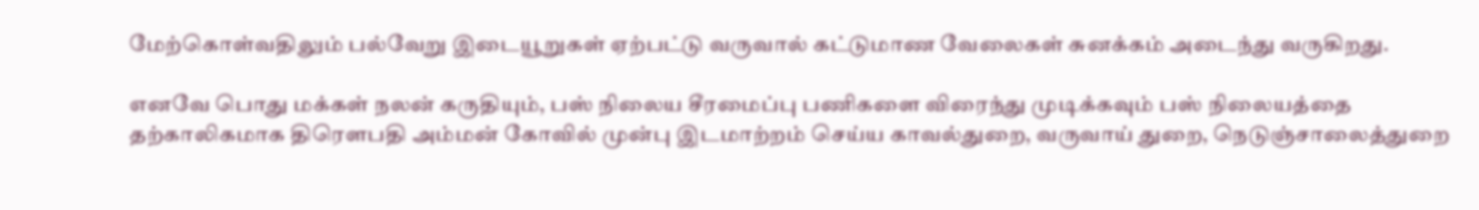மேற்கொள்வதிலும் பல்வேறு இடையூறுகள் ஏற்பட்டு வருவால் கட்டுமாண வேலைகள் சுனக்கம் அடைந்து வருகிறது.

எனவே பொது மக்கள் நலன் கருதியும், பஸ் நிலைய சீரமைப்பு பணிகளை விரைந்து முடிக்கவும் பஸ் நிலையத்தை தற்காலிகமாக திரெளபதி அம்மன் கோவில் முன்பு இடமாற்றம் செய்ய காவல்துறை, வருவாய் துறை, நெடுஞ்சாலைத்துறை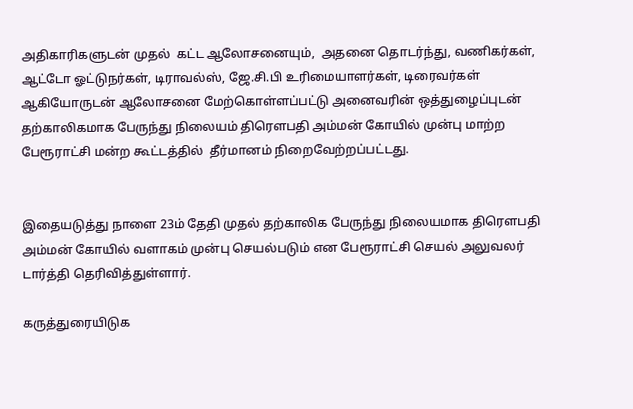அதிகாரிகளுடன் முதல்  கட்ட ஆலோசனையும்,  அதனை தொடர்ந்து, வணிகர்கள், ஆட்டோ ஓட்டுநர்கள், டிராவல்ஸ், ஜே.சி.பி உரிமையாளர்கள், டிரைவர்கள் ஆகியோருடன் ஆலோசனை மேற்கொள்ளப்பட்டு அனைவரின் ஒத்துழைப்புடன் தற்காலிகமாக பேருந்து நிலையம் திரெளபதி அம்மன் கோயில் முன்பு மாற்ற பேரூராட்சி மன்ற கூட்டத்தில்  தீர்மானம் நிறைவேற்றப்பட்டது.


இதையடுத்து நாளை 23ம் தேதி முதல் தற்காலிக பேருந்து நிலையமாக திரெளபதி அம்மன் கோயில் வளாகம் முன்பு செயல்படும் என பேரூராட்சி செயல் அலுவலர் டார்த்தி தெரிவித்துள்ளார்.

கருத்துரையிடுக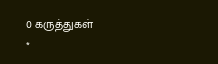0 கருத்துகள்
*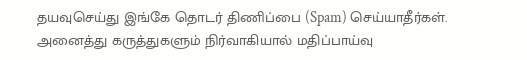தயவுசெய்து இங்கே தொடர் திணிப்பை (Spam) செய்யாதீர்கள். அனைத்து கருத்துகளும் நிர்வாகியால் மதிப்பாய்வு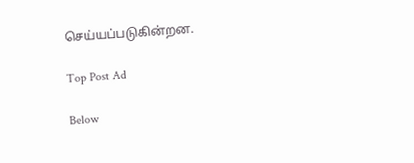செய்யப்படுகின்றன.

Top Post Ad

Below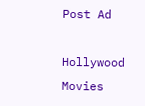Post Ad

Hollywood Movies